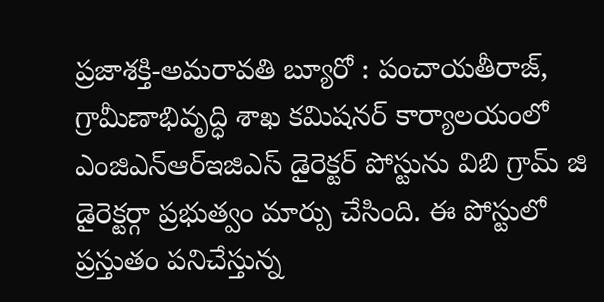ప్రజాశక్తి-అమరావతి బ్యూరో : పంచాయతీరాజ్, గ్రామీణాభివృద్ధి శాఖ కమిషనర్ కార్యాలయంలో ఎంజిఎన్ఆర్ఇజిఎస్ డైరెక్టర్ పోస్టును విబి గ్రామ్ జి డైరెక్టర్గా ప్రభుత్వం మార్పు చేసింది. ఈ పోస్టులో ప్రస్తుతం పనిచేస్తున్న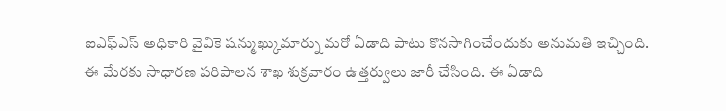ఐఎఫ్ఎస్ అధికారి వైవికె షన్ముఖ్కుమార్ను మరో ఏడాది పాటు కొనసాగించేందుకు అనుమతి ఇచ్చింది. ఈ మేరకు సాధారణ పరిపాలన శాఖ శుక్రవారం ఉత్తర్వులు జారీ చేసింది. ఈ ఏడాది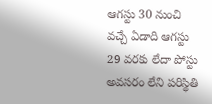ఆగస్టు 30 నుంచి వచ్చే ఏడాది ఆగస్టు 29 వరకు లేదా పోస్టు అవసరం లేని పరిస్థితి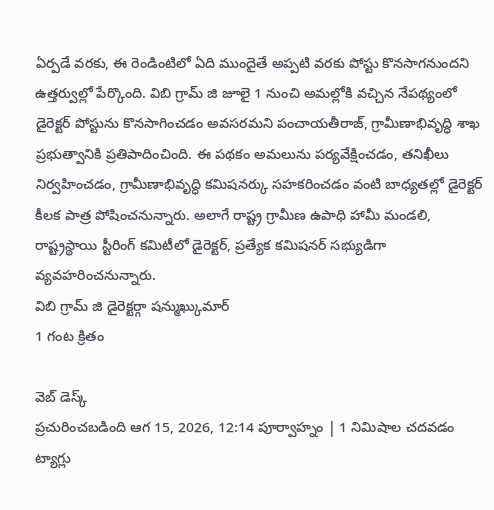ఏర్పడే వరకు, ఈ రెండింటిలో ఏది ముందైతే అప్పటి వరకు పోస్టు కొనసాగనుందని ఉత్తర్వుల్లో పేర్కొంది. విబి గ్రామ్ జి జూలై 1 నుంచి అమల్లోకి వచ్చిన నేపథ్యంలో డైరెక్టర్ పోస్టును కొనసాగించడం అవసరమని పంచాయతీరాజ్, గ్రామీణాభివృద్ధి శాఖ ప్రభుత్వానికి ప్రతిపాదించింది. ఈ పథకం అమలును పర్యవేక్షించడం, తనిఖీలు నిర్వహించడం, గ్రామీణాభివృద్ధి కమిషనర్కు సహకరించడం వంటి బాధ్యతల్లో డైరెక్టర్ కీలక పాత్ర పోషించనున్నారు. అలాగే రాష్ట్ర గ్రామీణ ఉపాధి హామీ మండలి, రాష్ట్రస్థాయి స్టీరింగ్ కమిటీలో డైరెక్టర్, ప్రత్యేక కమిషనర్ సభ్యుడిగా వ్యవహరించనున్నారు.
విబి గ్రామ్ జి డైరెక్టర్గా షన్ముఖ్కుమార్
1 గంట క్రితం

వెబ్ డెస్క్
ప్రచురించబడింది ఆగ 15, 2026, 12:14 పూర్వాహ్నం | 1 నిమిషాల చదవడం
ట్యాగ్లు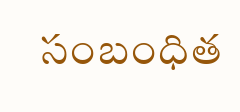సంబంధిత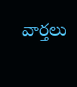వార్తలు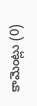కామెంట్లు (0)